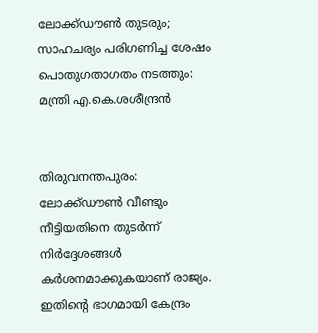ലോക്ക്ഡൗണ്‍ തുടരും; സാഹചര്യം പരിഗണിച്ച ശേഷം പൊതുഗതാഗതം നടത്തും: മന്ത്രി എ.കെ.ശശീന്ദ്രന്‍


തിരുവനന്തപുരം: ലോക്ക്ഡൗണ്‍ വീണ്ടും നീട്ടിയതിനെ തുടര്‍ന്ന് നിര്‍ദ്ദേശങ്ങള്‍ കര്‍ശനമാക്കുകയാണ് രാജ്യം. ഇതിന്റെ ഭാഗമായി കേന്ദ്രം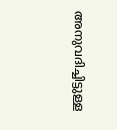അനുവദിച്ചിട്ടുള്ള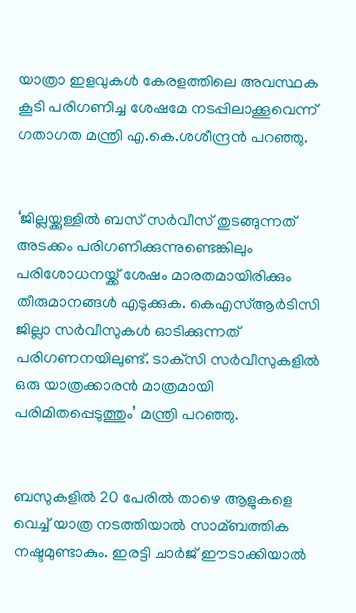യാത്രാ ഇളവുകള്‍ കേരളത്തിലെ അവസ്ഥക കൂടി പരിഗണിച്ച ശേഷമേ നടപ്പിലാക്കൂവെന്ന് ഗതാഗത മന്ത്രി എ.കെ.ശശീന്ദ്രന്‍ പറഞ്ഞു.


‘ജില്ലയ്ക്കുള്ളില്‍ ബസ് സര്‍വീസ് തുടങ്ങുന്നത് അടക്കം പരിഗണിക്കുന്നുണ്ടെങ്കിലും പരിശോധനയ്ക്ക് ശേഷം മാരതമായിരിക്കും തീരുമാനങ്ങള്‍ എടുക്കുക. കെഎസ്‌ആര്‍ടിസി ജില്ലാ സര്‍വീസുകള്‍ ഓടിക്കുന്നത് പരിഗണനയിലുണ്ട്. ടാക്‌സി സര്‍വീസുകളില്‍ ഒരു യാത്രക്കാരന്‍ മാത്രമായി പരിമിതപ്പെടുത്തും’ മന്ത്രി പറഞ്ഞു.


ബസുകളില്‍ 20 പേരില്‍ താഴെ ആളുകളെ വെച്ച്‌ യാത്ര നടത്തിയാല്‍ സാമ്ബത്തിക നഷ്ടമുണ്ടാകും. ഇരട്ടി ചാര്‍ജ് ഈടാക്കിയാല്‍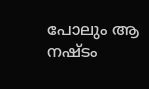പോലും ആ നഷ്ടം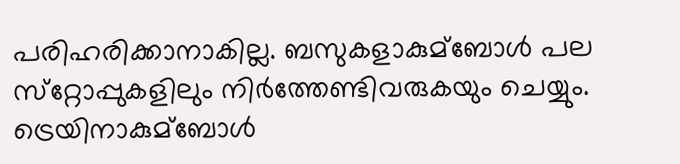പരിഹരിക്കാനാകില്ല. ബസുകളാകുമ്ബോള്‍ പല സ്‌റ്റോപ്പുകളിലും നിര്‍ത്തേണ്ടിവരുകയും ചെയ്യും. ട്രെയിനാകുമ്ബോള്‍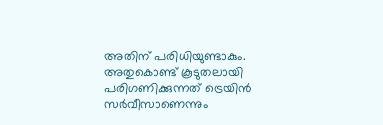അതിന് പരിധിയുണ്ടാകും. അതുകൊണ്ട് കൂടുതലായി പരിഗണിക്കുന്നത് ട്രെയിന്‍ സര്‍വീസാണെന്നും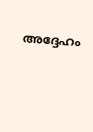അദ്ദേഹം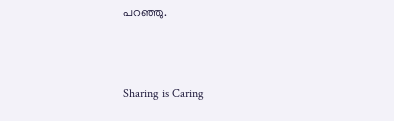പറഞ്ഞു.



Sharing is Caring